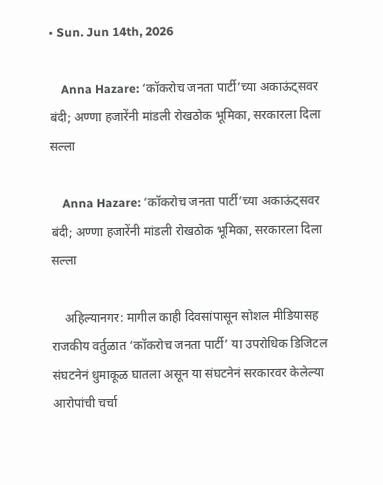• Sun. Jun 14th, 2026

    Anna Hazare: ‘कॉकरोच जनता पार्टी’च्या अकाऊंट्सवर बंदी; अण्णा हजारेंनी मांडली रोखठोक भूमिका, सरकारला दिला सल्ला

    Anna Hazare: ‘कॉकरोच जनता पार्टी’च्या अकाऊंट्सवर बंदी; अण्णा हजारेंनी मांडली रोखठोक भूमिका, सरकारला दिला सल्ला

    अहिल्यानगर: मागील काही दिवसांपासून सोशल मीडियासह राजकीय वर्तुळात ‘कॉकरोच जनता पार्टी’ या उपरोधिक डिजिटल संघटनेनं धुमाकूळ घातला असून या संघटनेनं सरकारवर केलेल्या आरोपांची चर्चा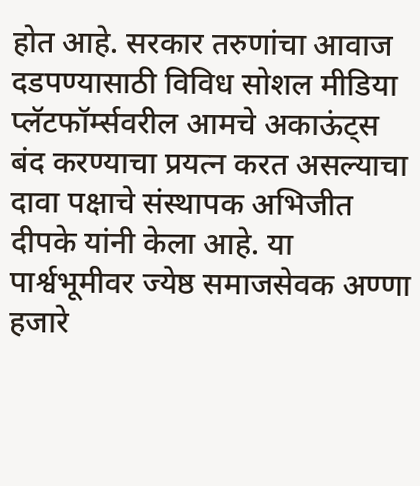होत आहे. सरकार तरुणांचा आवाज दडपण्यासाठी विविध सोशल मीडिया प्लॅटफॉर्म्सवरील आमचे अकाऊंट्स बंद करण्याचा प्रयत्न करत असल्याचा दावा पक्षाचे संस्थापक अभिजीत दीपके यांनी केला आहे. या पार्श्वभूमीवर ज्येष्ठ समाजसेवक अण्णा हजारे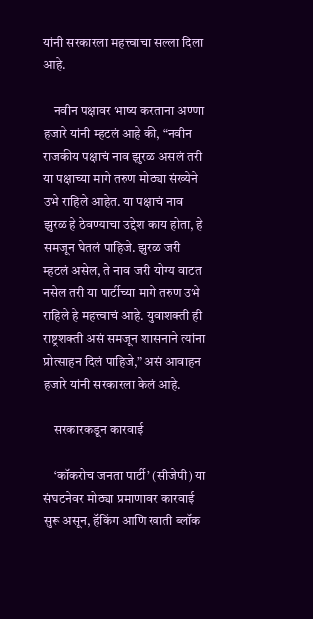यांनी सरकारला महत्त्वाचा सल्ला दिला आहे.

    नवीन पक्षावर भाष्य करताना अण्णा हजारे यांनी म्हटलं आहे की, “नवीन राजकीय पक्षाचं नाव झुरळ असलं तरी या पक्षाच्या मागे तरुण मोठ्या संख्येने उभे राहिले आहेत. या पक्षाचं नाव झुरळ हे ठेवण्याचा उद्देश काय होता, हे समजून घेतलं पाहिजे. झुरळ जरी म्हटलं असेल, ते नाव जरी योग्य वाटत नसेल तरी या पार्टीच्या मागे तरुण उभे राहिले हे महत्त्वाचं आहे. युवाशक्ती ही राष्ट्रशक्ती असं समजून शासनाने त्यांना प्रोत्साहन दिलं पाहिजे,” असं आवाहन हजारे यांनी सरकारला केलं आहे.

    सरकारकडून कारवाई

    ‘कॉकरोच जनता पार्टी’ (सीजेपी) या संघटनेवर मोठ्या प्रमाणावर कारवाई सुरू असून, हॅकिंग आणि खाती ब्लॉक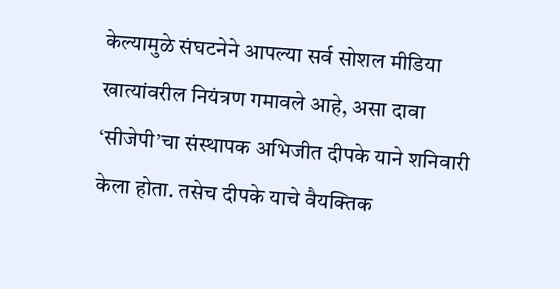केल्यामुळे संघटनेने आपल्या सर्व सोशल मीडिया खात्यांवरील नियंत्रण गमावले आहे, असा दावा ‘सीजेपी’चा संस्थापक अभिजीत दीपके याने शनिवारी केला होता. तसेच दीपके याचे वैयक्तिक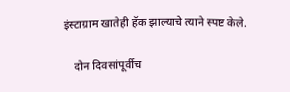इंस्टाग्राम खातेही हॅक झाल्याचे त्याने स्पष्ट केले.

    दोन दिवसांपूर्वीच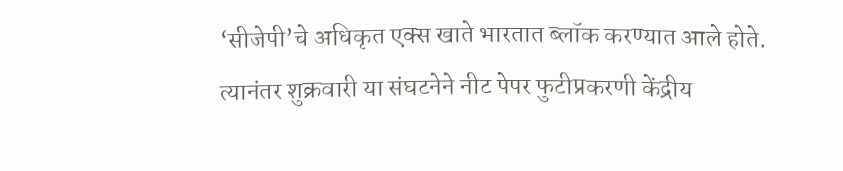‘सीजेपी’चे अधिकृत एक्स खाते भारतात ब्लॉक करण्यात आले होते. त्यानंतर शुक्रवारी या संघटनेने नीट पेपर फुटीप्रकरणी केंद्रीय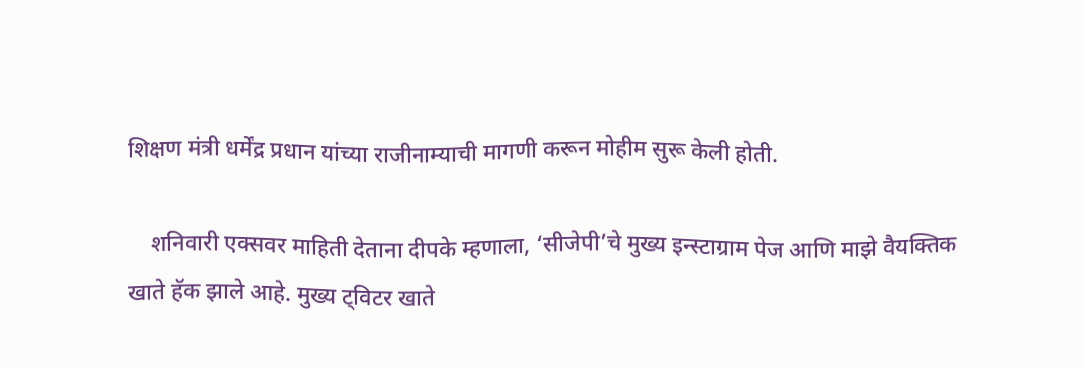शिक्षण मंत्री धर्मेंद्र प्रधान यांच्या राजीनाम्याची मागणी करून मोहीम सुरू केली होती.

    शनिवारी एक्सवर माहिती देताना दीपके म्हणाला, ‘सीजेपी’चे मुख्य इन्स्टाग्राम पेज आणि माझे वैयक्तिक खाते हॅक झाले आहे. मुख्य ट्विटर खाते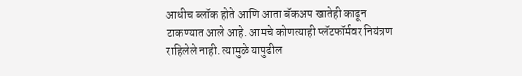आधीच ब्लॉक होते आणि आता बॅकअप खातेही काढून टाकण्यात आले आहे. आमचे कोणत्याही प्लॅटफॉर्मवर नियंत्रण राहिलेले नाही. त्यामुळे यापुढील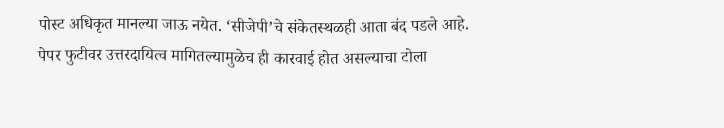पोस्ट अधिकृत मानल्या जाऊ नयेत. ‘सीजेपी’चे संकेतस्थळही आता बंद पडले आहे. पेपर फुटीवर उत्तरदायित्व मागितल्यामुळेच ही कारवाई होत असल्याचा टोला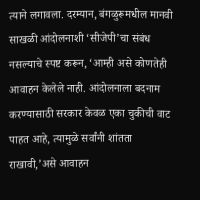त्याने लगावला. दरम्यान, बंगळुरूमधील मानवी साखळी आंदोलनाशी ‘सीजेपी’चा संबंध नसल्याचे स्पष्ट करून, ‘आम्ही असे कोणतेही आवाहन केलेले नाही. आंदोलनाला बदनाम करण्यासाठी सरकार केवळ एका चुकीची वाट पाहत आहे, त्यामुळे सर्वांनी शांतता राखावी,’असे आवाहन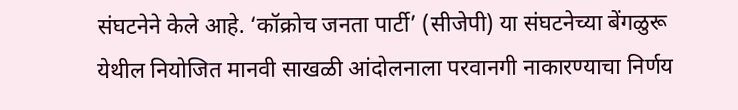संघटनेने केले आहे. ‘कॉक्रोच जनता पार्टी’ (सीजेपी) या संघटनेच्या बेंगळुरू येथील नियोजित मानवी साखळी आंदोलनाला परवानगी नाकारण्याचा निर्णय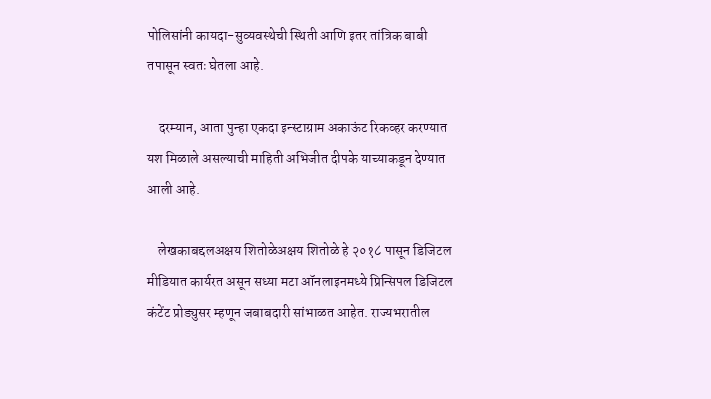पोलिसांनी कायदा-सुव्यवस्थेची स्थिती आणि इतर तांत्रिक बाबी तपासून स्वतः घेतला आहे.

    दरम्यान, आता पुन्हा एकदा इन्स्टाग्राम अकाऊंट रिकव्हर करण्यात यश मिळाले असल्याची माहिती अभिजीत दीपके याच्याकडून देण्यात आली आहे.

    लेखकाबद्दलअक्षय शितोळेअक्षय शितोळे हे २०१८ पासून डिजिटल मीडियात कार्यरत असून सध्या मटा ऑनलाइनमध्ये प्रिन्सिपल डिजिटल कंटेंट प्रोड्युसर म्हणून जबाबदारी सांभाळत आहेत. राज्यभरातील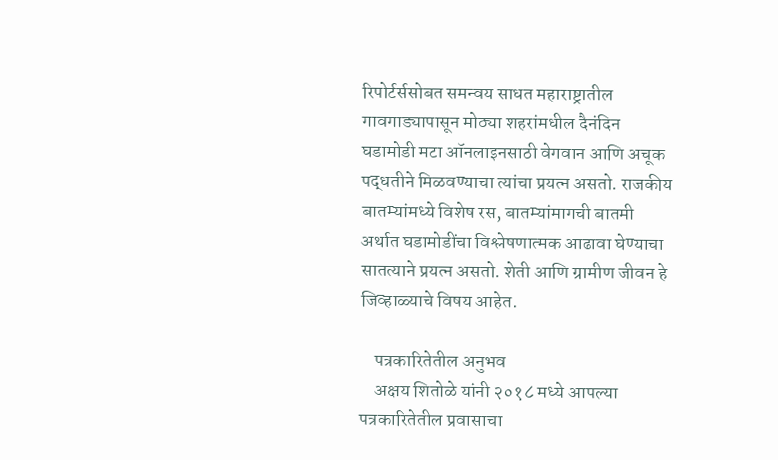रिपोर्टर्ससोबत समन्वय साधत महाराष्ट्रातील गावगाड्यापासून मोठ्या शहरांमधील दैनंदिन घडामोडी मटा ऑनलाइनसाठी वेगवान आणि अचूक पद्धतीने मिळवण्याचा त्यांचा प्रयत्न असतो. राजकीय बातम्यांमध्ये विशेष रस, बातम्यांमागची बातमी अर्थात घडामोडींचा विश्लेषणात्मक आढावा घेण्याचा सातत्याने प्रयत्न असतो. शेती आणि ग्रामीण जीवन हे जिव्हाळ्याचे विषय आहेत.

    पत्रकारितेतील अनुभव
    अक्षय शितोळे यांनी २०१८ मध्ये आपल्या पत्रकारितेतील प्रवासाचा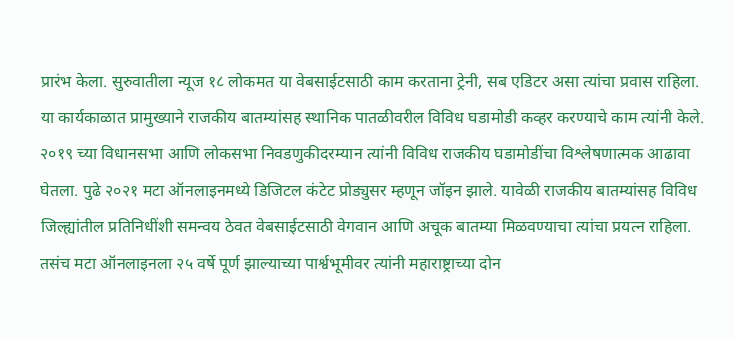प्रारंभ केला. सुरुवातीला न्यूज १८ लोकमत या वेबसाईटसाठी काम करताना ट्रेनी, सब एडिटर असा त्यांचा प्रवास राहिला. या कार्यकाळात प्रामुख्याने राजकीय बातम्यांसह स्थानिक पातळीवरील विविध घडामोडी कव्हर करण्याचे काम त्यांनी केले. २०१९ च्या विधानसभा आणि लोकसभा निवडणुकीदरम्यान त्यांनी विविध राजकीय घडामोडींचा विश्लेषणात्मक आढावा घेतला. पुढे २०२१ मटा ऑनलाइनमध्ये डिजिटल कंटेट प्रोड्युसर म्हणून जॉइन झाले. यावेळी राजकीय बातम्यांसह विविध जिल्ह्यांतील प्रतिनिधींशी समन्वय ठेवत वेबसाईटसाठी वेगवान आणि अचूक बातम्या मिळवण्याचा त्यांचा प्रयत्न राहिला. तसंच मटा ऑनलाइनला २५ वर्षे पूर्ण झाल्याच्या पार्श्वभूमीवर त्यांनी महाराष्ट्राच्या दोन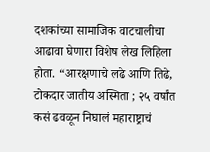दशकांच्या सामाजिक वाटचालीचा आढावा घेणारा विशेष लेख लिहिला होता. “आरक्षणाचे लढे आणि तिढे, टोकदार जातीय अस्मिता ; २५ वर्षांत कसं ढवळून निघालं महाराष्ट्राचं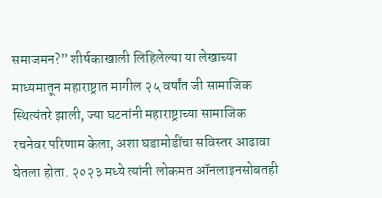समाजमन?” शीर्षकाखाली लिहिलेल्या या लेखाच्या माध्यमातून महाराष्ट्रात मागील २५ वर्षांत जी सामाजिक स्थित्यंतरे झाली, ज्या घटनांनी महाराष्ट्राच्या सामाजिक रचनेवर परिणाम केला, अशा घडामोडींचा सविस्तर आढावा घेतला होता. २०२३ मध्ये त्यांनी लोकमत ऑनलाइनसोबतही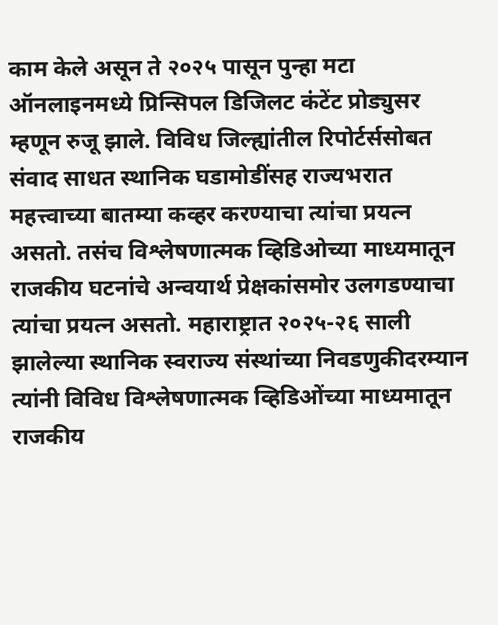काम केले असून ते २०२५ पासून पुन्हा मटा ऑनलाइनमध्ये प्रिन्सिपल डिजिलट कंटेंट प्रोड्युसर म्हणून रुजू झाले. विविध जिल्ह्यांतील रिपोर्टर्ससोबत संवाद साधत स्थानिक घडामोडींसह राज्यभरात महत्त्वाच्या बातम्या कव्हर करण्याचा त्यांचा प्रयत्न असतो. तसंच विश्लेषणात्मक व्हिडिओच्या माध्यमातून राजकीय घटनांचे अन्वयार्थ प्रेक्षकांसमोर उलगडण्याचा त्यांचा प्रयत्न असतो. महाराष्ट्रात २०२५-२६ साली झालेल्या स्थानिक स्वराज्य संस्थांच्या निवडणुकीदरम्यान त्यांनी विविध विश्लेषणात्मक व्हिडिओंच्या माध्यमातून राजकीय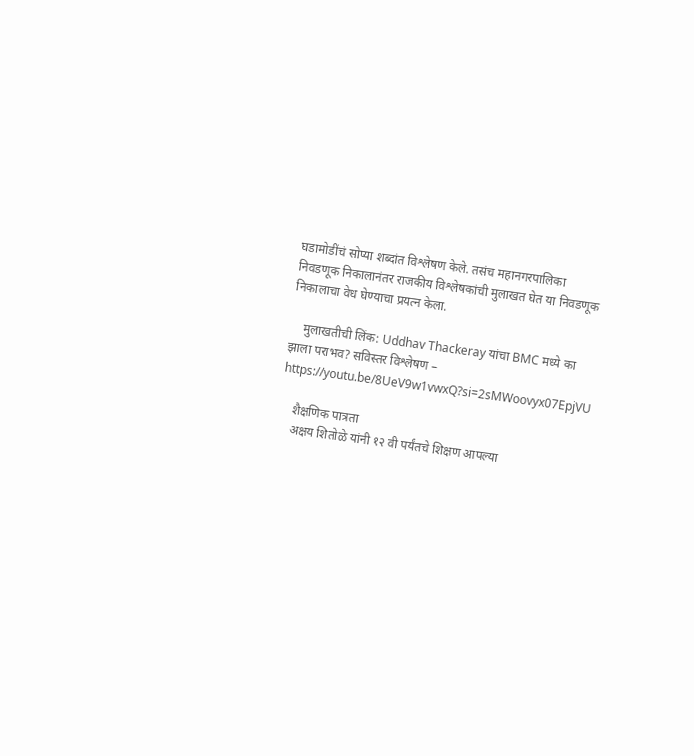घडामोडींचं सोप्या शब्दांत विश्लेषण केले. तसंच महानगरपालिका निवडणूक निकालानंतर राजकीय विश्लेषकांची मुलाखत घेत या निवडणूक निकालाचा वेध घेण्याचा प्रयत्न केला.

    मुलाखतीची लिंक: Uddhav Thackeray यांचा BMC मध्ये का झाला पराभव? सविस्तर विश्लेषण – https://youtu.be/8UeV9w1vwxQ?si=2sMWoovyx07EpjVU

    शैक्षणिक पात्रता
    अक्षय शितोळे यांनी १२ वी पर्यंतचे शिक्षण आपल्या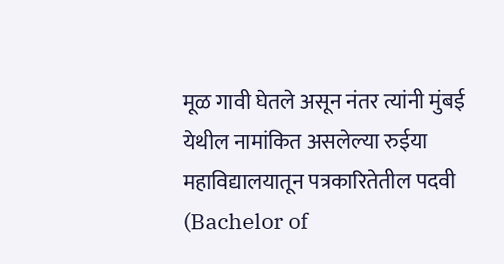मूळ गावी घेतले असून नंतर त्यांनी मुंबई येथील नामांकित असलेल्या रुईया महाविद्यालयातून पत्रकारितेतील पदवी (Bachelor of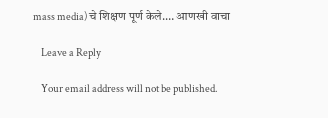mass media) चे शिक्षण पूर्ण केले.… आणखी वाचा

    Leave a Reply

    Your email address will not be published.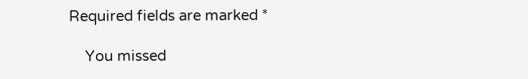Required fields are marked *

    You missed